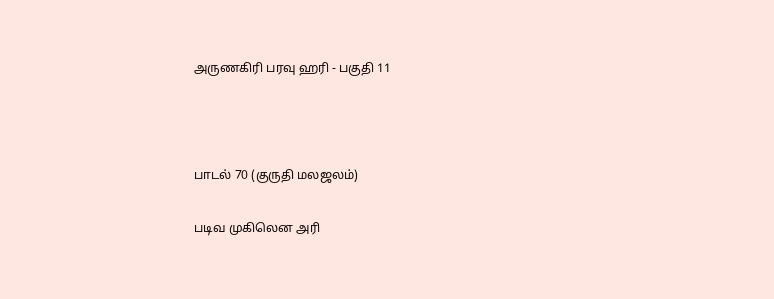அருணகிரி பரவு ஹரி - பகுதி 11



பாடல் 70 (குருதி மலஜலம்)

படிவ முகிலென அரி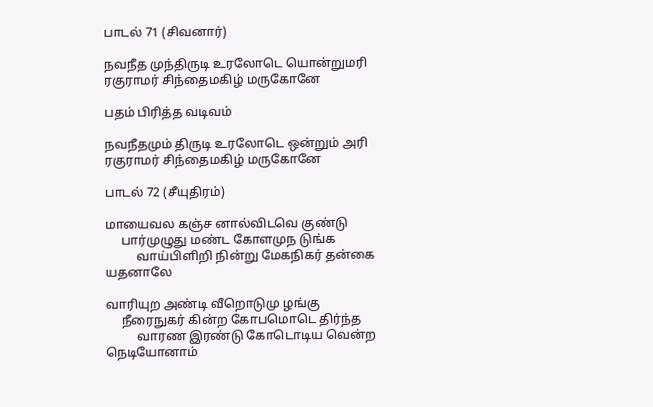பாடல் 71 (சிவனார்)

நவநீத முந்திருடி உரலோடெ யொன்றுமரி
ரகுராமர் சிந்தைமகிழ் மருகோனே

பதம் பிரித்த வடிவம்

நவநீதமும் திருடி உரலோடெ ஒன்றும் அரி
ரகுராமர் சிந்தைமகிழ் மருகோனே

பாடல் 72 (சீயுதிரம்)

மாயைவல கஞ்ச னால்விடவெ குண்டு
     பார்முழுது மண்ட கோளமுந டுங்க
          வாய்பிளிறி நின்று மேகநிகர் தன்கை  யதனாலே

வாரியுற அண்டி வீறொடுமு ழங்கு
     நீரைநுகர் கின்ற கோபமொடெ திர்ந்த
          வாரண இரண்டு கோடொடிய வென்ற நெடியோனாம்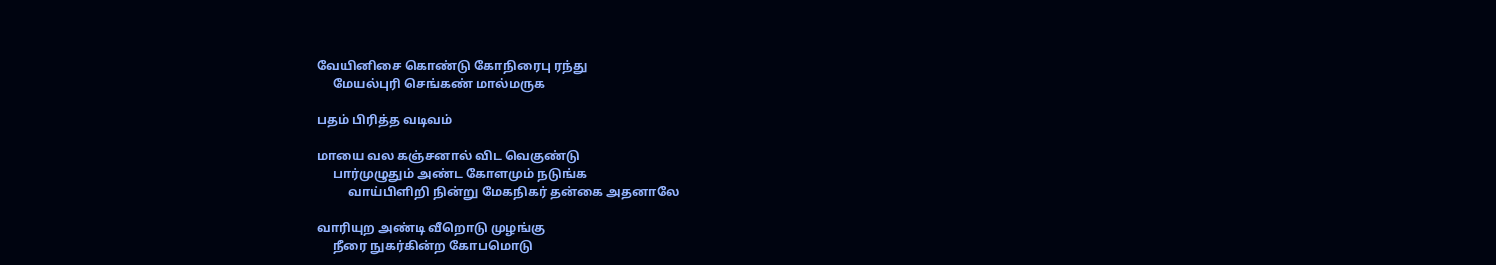வேயினிசை கொண்டு கோநிரைபு ரந்து
     மேயல்புரி செங்கண் மால்மருக

பதம் பிரித்த வடிவம்

மாயை வல கஞ்சனால் விட வெகுண்டு
     பார்முழுதும் அண்ட கோளமும் நடுங்க
          வாய்பிளிறி நின்று மேகநிகர் தன்கை அதனாலே

வாரியுற அண்டி வீறொடு முழங்கு
     நீரை நுகர்கின்ற கோபமொடு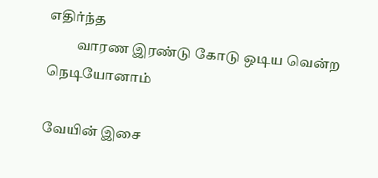எதிர்ந்த
          வாரண இரண்டு கோடு‌ ஒடிய வென்ற நெடியோனாம்

வேயின் இசை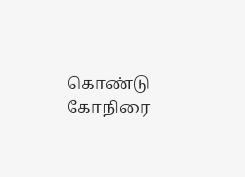கொண்டு கோநிரை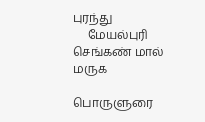புரந்து
     மேயல்புரி செங்கண் மால் மருக

பொருளுரை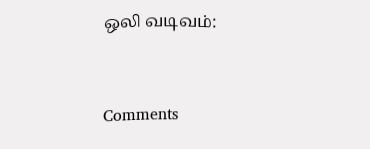ஒலி வடிவம்:


Comments